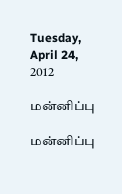Tuesday, April 24, 2012

மன்னிப்பு

மன்னிப்பு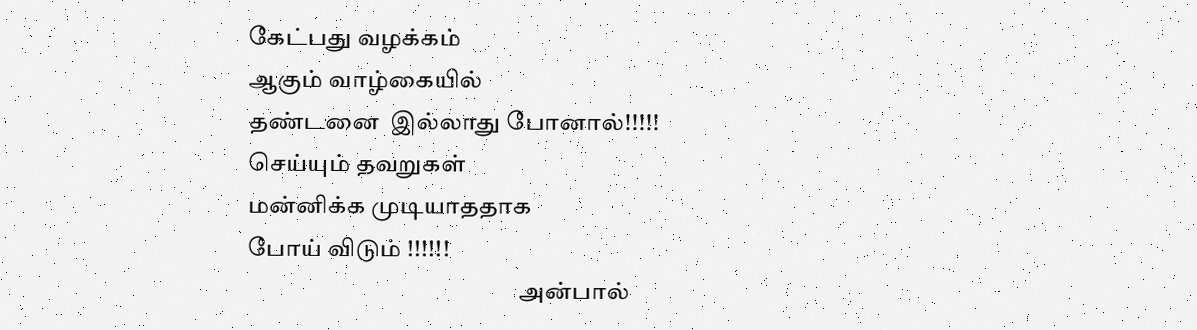கேட்பது வழக்கம்
ஆகும் வாழ்கையில்
தண்டனை  இல்லாது போனால்!!!!!
செய்யும் தவறுகள்
மன்னிக்க முடியாததாக
போய் விடும் !!!!!!
                                                        அன்பால்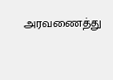அரவணைத்து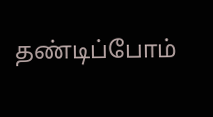தண்டிப்போம்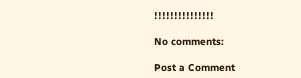!!!!!!!!!!!!!!!

No comments:

Post a Comment